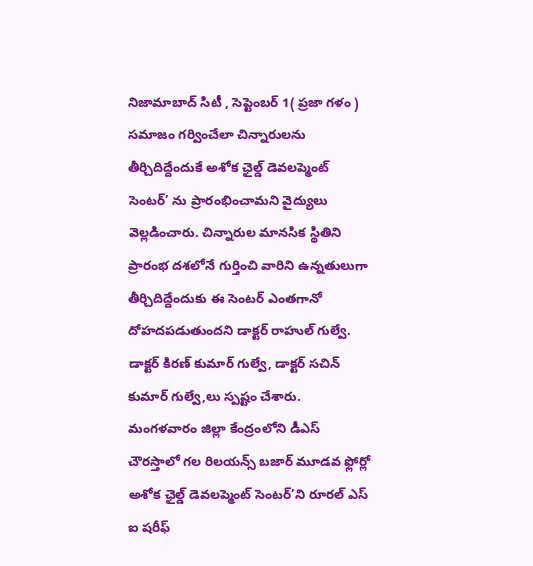నిజామాబాద్ సిటీ , సెప్టెంబర్ 1( ప్రజా గళం )
సమాజం గర్వించేలా చిన్నారులను తీర్చిదిద్దేందుకే అశోక ఛైల్డ్ డెవలప్మెంట్ సెంటర్’ ను ప్రారంభించామని వైద్యులు వెల్లడించారు. చిన్నారుల మానసిక స్థితిని ప్రారంభ దశలోనే గుర్తించి వారిని ఉన్నతులుగా తీర్చిదిద్దేందుకు ఈ సెంటర్ ఎంతగానో దోహదపడుతుందని డాక్టర్ రాహుల్ గుల్వే. డాక్టర్ కిరణ్ కుమార్ గుల్వే, డాక్టర్ సచిన్ కుమార్ గుల్వే,లు స్పష్టం చేశారు. మంగళవారం జిల్లా కేంద్రంలోని డీఎస్ చౌరస్తాలో గల రిలయన్స్ బజార్ మూడవ ఫ్లోర్లో అశోక ఛైల్డ్ డెవలప్మెంట్ సెంటర్’ని రూరల్ ఎస్ ఐ షరీఫ్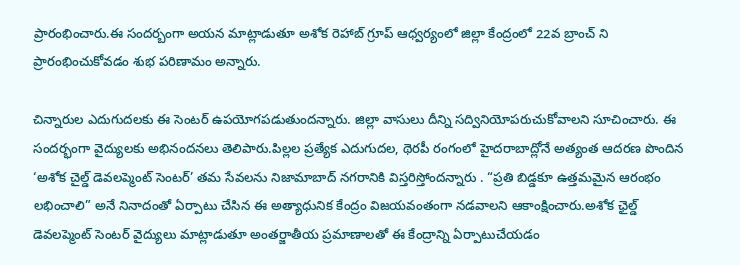ప్రారంభించారు.ఈ సందర్బంగా అయన మాట్లాడుతూ అశోక రెహాబ్ గ్రూప్ ఆధ్వర్యంలో జిల్లా కేంద్రంలో 22వ బ్రాంచ్ ని ప్రారంభించుకోవడం శుభ పరిణామం అన్నారు.

చిన్నారుల ఎదుగుదలకు ఈ సెంటర్ ఉపయోగపడుతుందన్నారు. జిల్లా వాసులు దీన్ని సద్వినియోపరుచుకోవాలని సూచించారు. ఈ సందర్భంగా వైద్యులకు అభినందనలు తెలిపారు.పిల్లల ప్రత్యేక ఎదుగుదల, థెరపీ రంగంలో హైదరాబాద్లోనే అత్యంత ఆదరణ పొందిన ‘అశోక చైల్డ్ డెవలప్మెంట్ సెంటర్’ తమ సేవలను నిజామాబాద్ నగరానికి విస్తరిస్తోందన్నారు . “ప్రతి బిడ్డకూ ఉత్తమమైన ఆరంభం లభించాలి” అనే నినాదంతో ఏర్పాటు చేసిన ఈ అత్యాధునిక కేంద్రం విజయవంతంగా నడవాలని ఆకాంక్షించారు.అశోక ఛైల్డ్ డెవలప్మెంట్ సెంటర్ వైద్యులు మాట్లాడుతూ అంతర్జాతీయ ప్రమాణాలతో ఈ కేంద్రాన్ని ఏర్పాటుచేయడం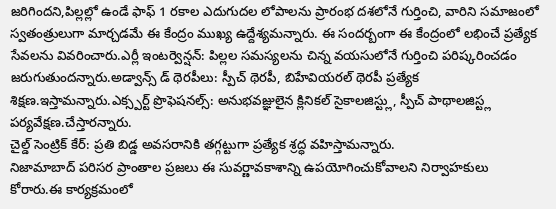జరిగిందని,పిల్లల్లో ఉండే ఫాఫ్ 1 రకాల ఎదుగుదల లోపాలను ప్రారంభ దశలోనే గుర్తించి, వారిని సమాజంలో స్వతంత్రులుగా మార్చడమే ఈ కేంద్రం ముఖ్య ఉద్దేశ్యమన్నారు. ఈ సందర్బంగా ఈ కేంద్రంలో లభించే ప్రత్యేక సేవలను వివరించారు.ఎర్లీ ఇంటర్వెన్షన్: పిల్లల సమస్యలను చిన్న వయసులోనే గుర్తించి పరిష్కరించడం జరుగుతుందన్నారు.అడ్వాన్స్ డ్ థెరపీలు: స్పీచ్ థెరపీ, బిహేవియరల్ థెరపీ ప్రత్యేక శిక్షణ.ఇస్తామన్నారు.ఎక్స్పర్ట్ ప్రొఫెషనల్స్: అనుభవజ్ఞులైన క్లినికల్ సైకాలజిస్ట్లు, స్పీచ్ పాథాలజిస్ట్ల పర్యవేక్షణ.చేస్తారన్నారు.
చైల్డ్ సెంట్రిక్ కేర్: ప్రతి బిడ్డ అవసరానికి తగ్గట్టుగా ప్రత్యేక శ్రద్ధ వహిస్తామన్నారు.
నిజామాబాద్ పరిసర ప్రాంతాల ప్రజలు ఈ సువర్ణావకాశాన్ని ఉపయోగించుకోవాలని నిర్వాహకులు కోరారు.ఈ కార్యక్రమంలో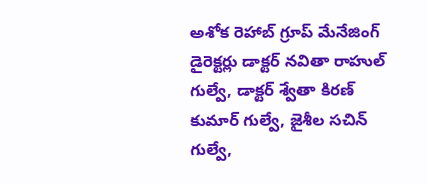అశోక రెహాబ్ గ్రూప్ మేనేజింగ్ డైరెక్టర్లు డాక్టర్ నవితా రాహుల్ గుల్వే, డాక్టర్ శ్వేతా కిరణ్ కుమార్ గుల్వే, జైశీల సచిన్ గుల్వే,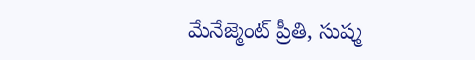మేనేజ్మెంట్ ప్రీతి, సుష్మ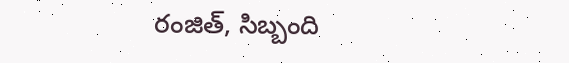రంజిత్, సిబ్బంది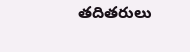తదితరులు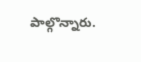పాల్గొన్నారు.